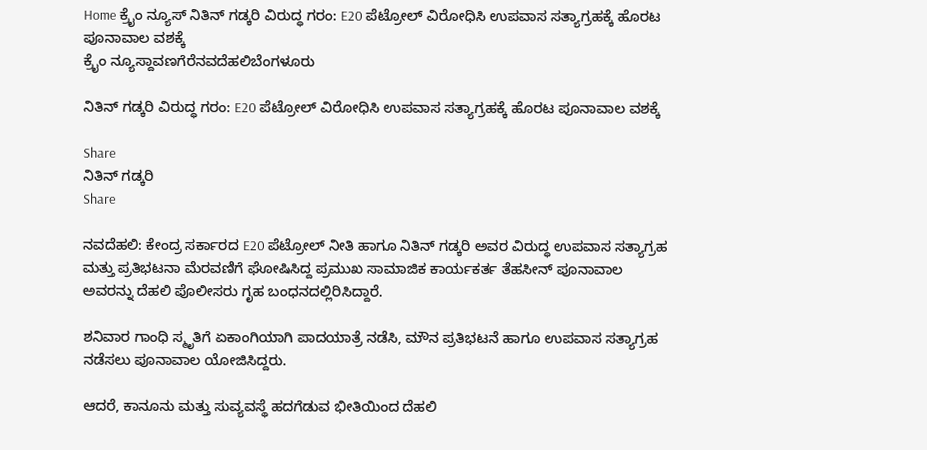Home ಕ್ರೈಂ ನ್ಯೂಸ್ ನಿತಿನ್ ಗಡ್ಕರಿ ವಿರುದ್ಧ ಗರಂ: E20 ಪೆಟ್ರೋಲ್ ವಿರೋಧಿಸಿ ಉಪವಾಸ ಸತ್ಯಾಗ್ರಹಕ್ಕೆ ಹೊರಟ ಪೂನಾವಾಲ ವಶಕ್ಕೆ
ಕ್ರೈಂ ನ್ಯೂಸ್ದಾವಣಗೆರೆನವದೆಹಲಿಬೆಂಗಳೂರು

ನಿತಿನ್ ಗಡ್ಕರಿ ವಿರುದ್ಧ ಗರಂ: E20 ಪೆಟ್ರೋಲ್ ವಿರೋಧಿಸಿ ಉಪವಾಸ ಸತ್ಯಾಗ್ರಹಕ್ಕೆ ಹೊರಟ ಪೂನಾವಾಲ ವಶಕ್ಕೆ

Share
ನಿತಿನ್ ಗಡ್ಕರಿ
Share

ನವದೆಹಲಿ: ಕೇಂದ್ರ ಸರ್ಕಾರದ E20 ಪೆಟ್ರೋಲ್ ನೀತಿ ಹಾಗೂ ನಿತಿನ್ ಗಡ್ಕರಿ ಅವರ ವಿರುದ್ಧ ಉಪವಾಸ ಸತ್ಯಾಗ್ರಹ ಮತ್ತು ಪ್ರತಿಭಟನಾ ಮೆರವಣಿಗೆ ಘೋಷಿಸಿದ್ದ ಪ್ರಮುಖ ಸಾಮಾಜಿಕ ಕಾರ್ಯಕರ್ತ ತೆಹಸೀನ್ ಪೂನಾವಾಲ ಅವರನ್ನು ದೆಹಲಿ ಪೊಲೀಸರು ಗೃಹ ಬಂಧನದಲ್ಲಿರಿಸಿದ್ದಾರೆ.

ಶನಿವಾರ ಗಾಂಧಿ ಸ್ಮೃತಿಗೆ ಏಕಾಂಗಿಯಾಗಿ ಪಾದಯಾತ್ರೆ ನಡೆಸಿ, ಮೌನ ಪ್ರತಿಭಟನೆ ಹಾಗೂ ಉಪವಾಸ ಸತ್ಯಾಗ್ರಹ ನಡೆಸಲು ಪೂನಾವಾಲ ಯೋಜಿಸಿದ್ದರು.

ಆದರೆ, ಕಾನೂನು ಮತ್ತು ಸುವ್ಯವಸ್ಥೆ ಹದಗೆಡುವ ಭೀತಿಯಿಂದ ದೆಹಲಿ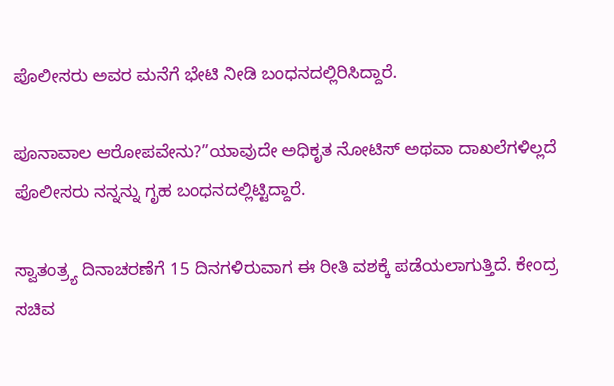ಪೊಲೀಸರು ಅವರ ಮನೆಗೆ ಭೇಟಿ ನೀಡಿ ಬಂಧನದಲ್ಲಿರಿಸಿದ್ದಾರೆ.

ಪೂನಾವಾಲ ಆರೋಪವೇನು?”ಯಾವುದೇ ಅಧಿಕೃತ ನೋಟಿಸ್ ಅಥವಾ ದಾಖಲೆಗಳಿಲ್ಲದೆ ಪೊಲೀಸರು ನನ್ನನ್ನು ಗೃಹ ಬಂಧನದಲ್ಲಿಟ್ಟಿದ್ದಾರೆ.

ಸ್ವಾತಂತ್ರ್ಯ ದಿನಾಚರಣೆಗೆ 15 ದಿನಗಳಿರುವಾಗ ಈ ರೀತಿ ವಶಕ್ಕೆ ಪಡೆಯಲಾಗುತ್ತಿದೆ. ಕೇಂದ್ರ ಸಚಿವ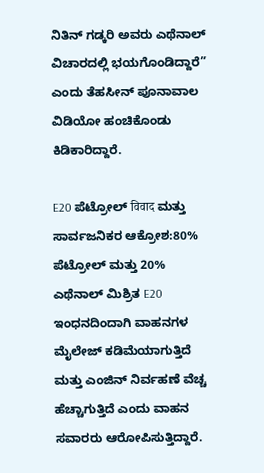ನಿತಿನ್ ಗಡ್ಕರಿ ಅವರು ಎಥೆನಾಲ್ ವಿಚಾರದಲ್ಲಿ ಭಯಗೊಂಡಿದ್ದಾರೆ” ಎಂದು ತೆಹಸೀನ್ ಪೂನಾವಾಲ ವಿಡಿಯೋ ಹಂಚಿಕೊಂಡು ಕಿಡಿಕಾರಿದ್ದಾರೆ.

E20 ಪೆಟ್ರೋಲ್ विवाद ಮತ್ತು ಸಾರ್ವಜನಿಕರ ಆಕ್ರೋಶ:80% ಪೆಟ್ರೋಲ್ ಮತ್ತು 20% ಎಥೆನಾಲ್ ಮಿಶ್ರಿತ E20 ಇಂಧನದಿಂದಾಗಿ ವಾಹನಗಳ ಮೈಲೇಜ್ ಕಡಿಮೆಯಾಗುತ್ತಿದೆ ಮತ್ತು ಎಂಜಿನ್ ನಿರ್ವಹಣೆ ವೆಚ್ಚ ಹೆಚ್ಚಾಗುತ್ತಿದೆ ಎಂದು ವಾಹನ ಸವಾರರು ಆರೋಪಿಸುತ್ತಿದ್ದಾರೆ.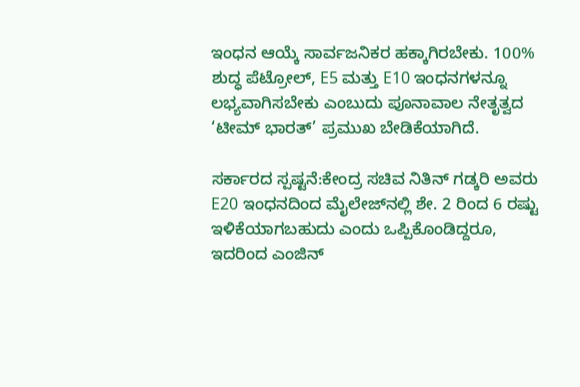ಇಂಧನ ಆಯ್ಕೆ ಸಾರ್ವಜನಿಕರ ಹಕ್ಕಾಗಿರಬೇಕು. 100% ಶುದ್ಧ ಪೆಟ್ರೋಲ್, E5 ಮತ್ತು E10 ಇಂಧನಗಳನ್ನೂ ಲಭ್ಯವಾಗಿಸಬೇಕು ಎಂಬುದು ಪೂನಾವಾಲ ನೇತೃತ್ವದ ‘ಟೀಮ್ ಭಾರತ್’ ಪ್ರಮುಖ ಬೇಡಿಕೆಯಾಗಿದೆ.

ಸರ್ಕಾರದ ಸ್ಪಷ್ಟನೆ:ಕೇಂದ್ರ ಸಚಿವ ನಿತಿನ್ ಗಡ್ಕರಿ ಅವರು E20 ಇಂಧನದಿಂದ ಮೈಲೇಜ್‌ನಲ್ಲಿ ಶೇ. 2 ರಿಂದ 6 ರಷ್ಟು ಇಳಿಕೆಯಾಗಬಹುದು ಎಂದು ಒಪ್ಪಿಕೊಂಡಿದ್ದರೂ, ಇದರಿಂದ ಎಂಜಿನ್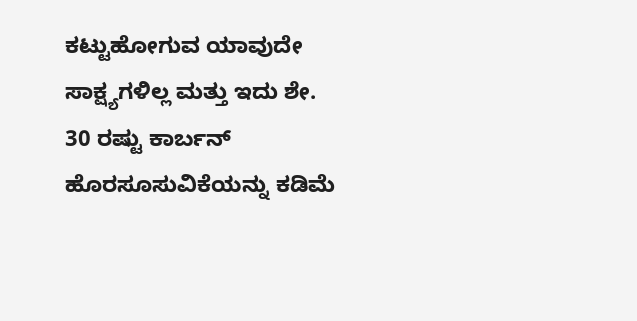ಕಟ್ಟುಹೋಗುವ ಯಾವುದೇ ಸಾಕ್ಷ್ಯಗಳಿಲ್ಲ ಮತ್ತು ಇದು ಶೇ. 30 ರಷ್ಟು ಕಾರ್ಬನ್ ಹೊರಸೂಸುವಿಕೆಯನ್ನು ಕಡಿಮೆ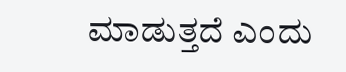ಮಾಡುತ್ತದೆ ಎಂದು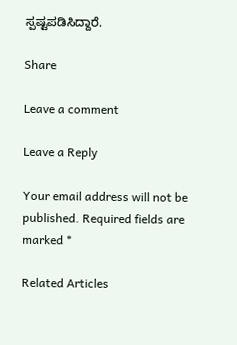ಸ್ಪಷ್ಟಪಡಿಸಿದ್ದಾರೆ.

Share

Leave a comment

Leave a Reply

Your email address will not be published. Required fields are marked *

Related Articles